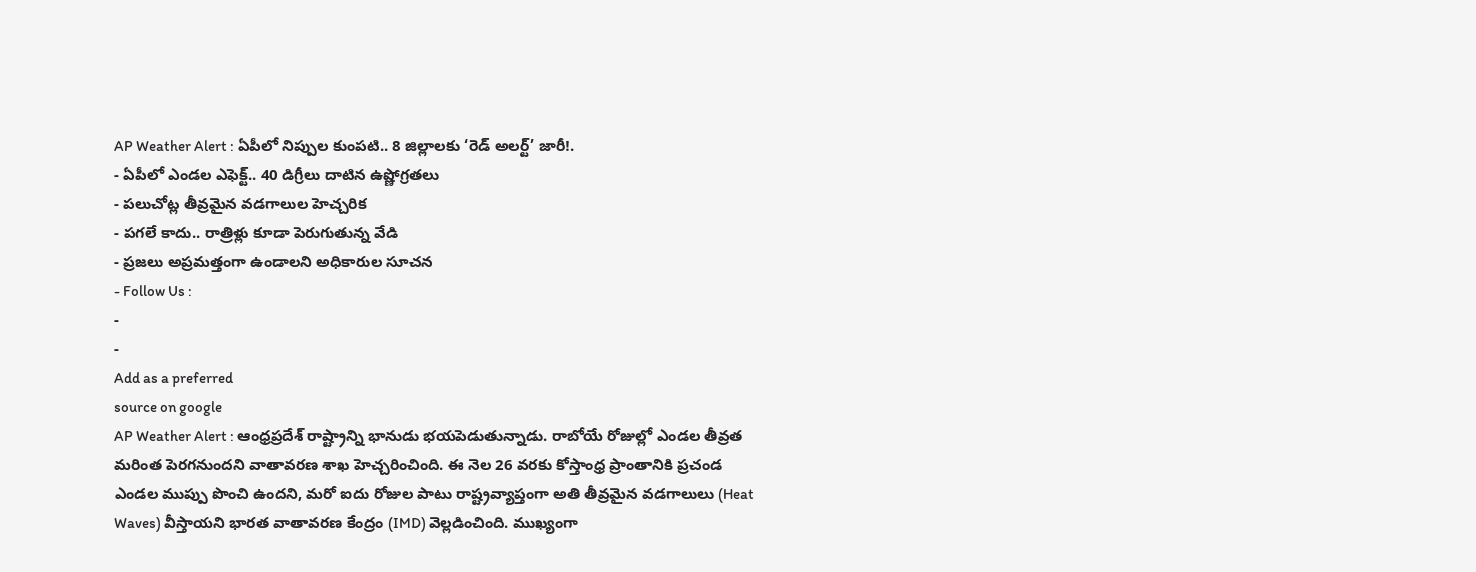AP Weather Alert : ఏపీలో నిప్పుల కుంపటి.. 8 జిల్లాలకు ‘రెడ్ అలర్ట్’ జారీ!.
- ఏపీలో ఎండల ఎఫెక్ట్.. 40 డిగ్రీలు దాటిన ఉష్ణోగ్రతలు
- పలుచోట్ల తీవ్రమైన వడగాలుల హెచ్చరిక
- పగలే కాదు.. రాత్రిళ్లు కూడా పెరుగుతున్న వేడి
- ప్రజలు అప్రమత్తంగా ఉండాలని అధికారుల సూచన
- Follow Us :
-
-
Add as a preferred
source on google
AP Weather Alert : ఆంధ్రప్రదేశ్ రాష్ట్రాన్ని భానుడు భయపెడుతున్నాడు. రాబోయే రోజుల్లో ఎండల తీవ్రత మరింత పెరగనుందని వాతావరణ శాఖ హెచ్చరించింది. ఈ నెల 26 వరకు కోస్తాంధ్ర ప్రాంతానికి ప్రచండ ఎండల ముప్పు పొంచి ఉందని, మరో ఐదు రోజుల పాటు రాష్ట్రవ్యాప్తంగా అతి తీవ్రమైన వడగాలులు (Heat Waves) వీస్తాయని భారత వాతావరణ కేంద్రం (IMD) వెల్లడించింది. ముఖ్యంగా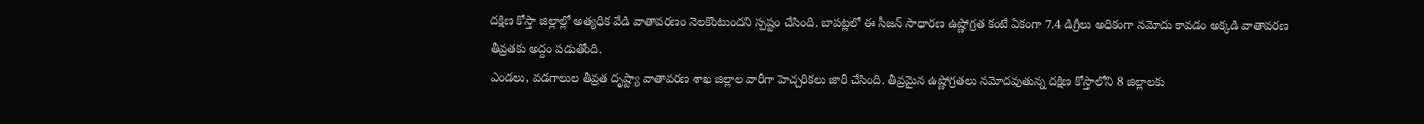దక్షిణ కోస్తా జిల్లాల్లో అత్యధిక వేడి వాతావరణం నెలకొంటుందని స్పష్టం చేసింది. బాపట్లలో ఈ సీజన్ సాధారణ ఉష్ణోగ్రత కంటే ఏకంగా 7.4 డిగ్రీలు అధికంగా నమోదు కావడం అక్కడి వాతావరణ తీవ్రతకు అద్దం పడుతోంది.
ఎండలు, వడగాలుల తీవ్రత దృష్ట్యా వాతావరణ శాఖ జిల్లాల వారీగా హెచ్చరికలు జారీ చేసింది. తీవ్రమైన ఉష్ణోగ్రతలు నమోదవుతున్న దక్షిణ కోస్తాలోని 8 జిల్లాలకు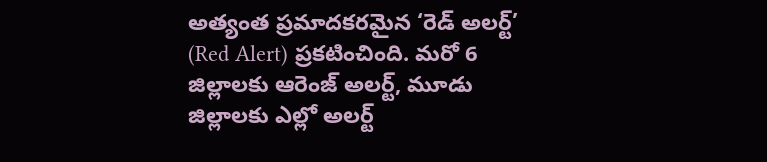అత్యంత ప్రమాదకరమైన ‘రెడ్ అలర్ట్’ (Red Alert) ప్రకటించింది. మరో 6 జిల్లాలకు ఆరెంజ్ అలర్ట్, మూడు జిల్లాలకు ఎల్లో అలర్ట్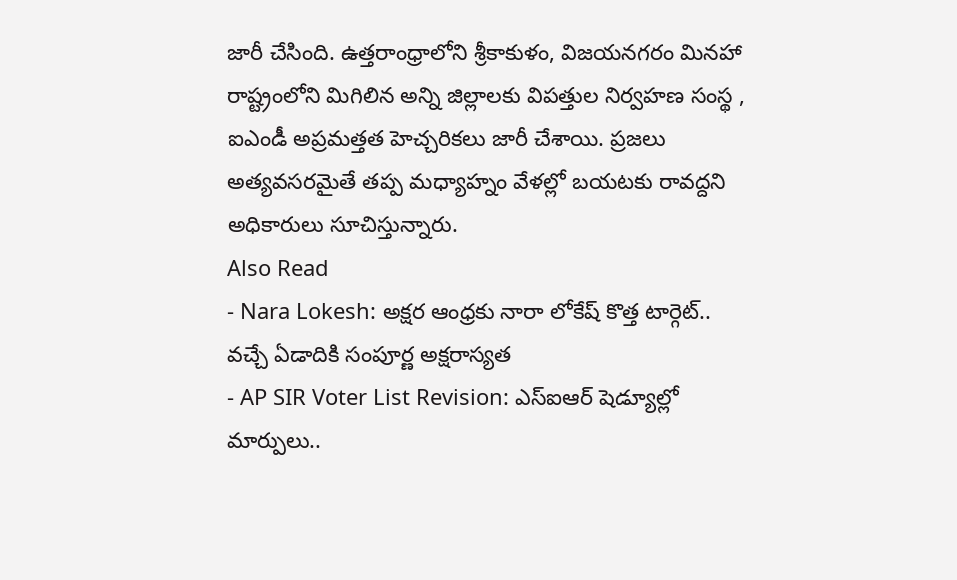జారీ చేసింది. ఉత్తరాంధ్రాలోని శ్రీకాకుళం, విజయనగరం మినహా రాష్ట్రంలోని మిగిలిన అన్ని జిల్లాలకు విపత్తుల నిర్వహణ సంస్థ , ఐఎండీ అప్రమత్తత హెచ్చరికలు జారీ చేశాయి. ప్రజలు అత్యవసరమైతే తప్ప మధ్యాహ్నం వేళల్లో బయటకు రావద్దని అధికారులు సూచిస్తున్నారు.
Also Read
- Nara Lokesh: అక్షర ఆంధ్రకు నారా లోకేష్ కొత్త టార్గెట్.. వచ్చే ఏడాదికి సంపూర్ణ అక్షరాస్యత
- AP SIR Voter List Revision: ఎస్ఐఆర్ షెడ్యూల్లో మార్పులు..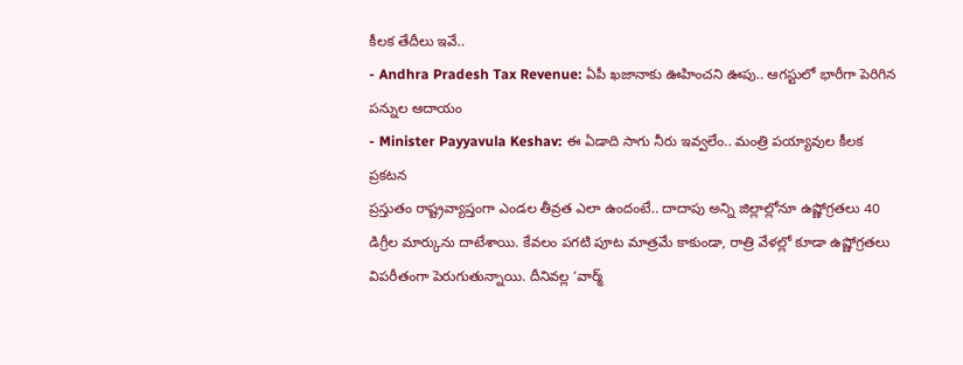కీలక తేదీలు ఇవే..
- Andhra Pradesh Tax Revenue: ఏపీ ఖజానాకు ఊహించని ఊపు.. ఆగస్టులో భారీగా పెరిగిన పన్నుల ఆదాయం
- Minister Payyavula Keshav: ఈ ఏడాది సాగు నీరు ఇవ్వలేం.. మంత్రి పయ్యావుల కీలక ప్రకటన
ప్రస్తుతం రాష్ట్రవ్యాప్తంగా ఎండల తీవ్రత ఎలా ఉందంటే.. దాదాపు అన్ని జిల్లాల్లోనూ ఉష్ణోగ్రతలు 40 డిగ్రీల మార్కును దాటేశాయి. కేవలం పగటి పూట మాత్రమే కాకుండా, రాత్రి వేళల్లో కూడా ఉష్ణోగ్రతలు విపరీతంగా పెరుగుతున్నాయి. దీనివల్ల ‘వార్మ్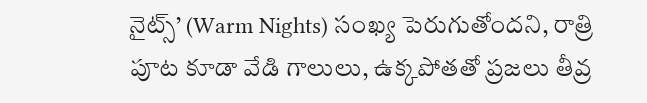నైట్స్’ (Warm Nights) సంఖ్య పెరుగుతోందని, రాత్రి పూట కూడా వేడి గాలులు, ఉక్కపోతతో ప్రజలు తీవ్ర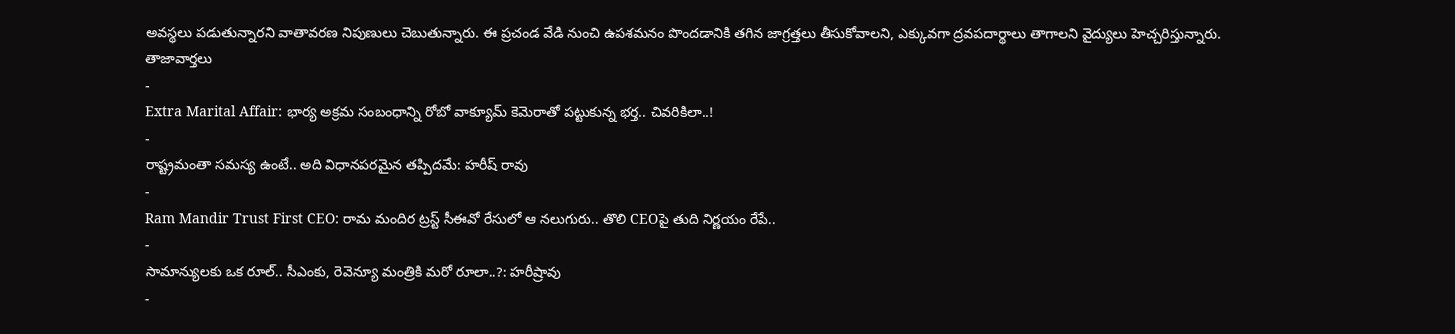అవస్థలు పడుతున్నారని వాతావరణ నిపుణులు చెబుతున్నారు. ఈ ప్రచండ వేడి నుంచి ఉపశమనం పొందడానికి తగిన జాగ్రత్తలు తీసుకోవాలని, ఎక్కువగా ద్రవపదార్థాలు తాగాలని వైద్యులు హెచ్చరిస్తున్నారు.
తాజావార్తలు
-
Extra Marital Affair: భార్య అక్రమ సంబంధాన్ని రోబో వాక్యూమ్ కెమెరాతో పట్టుకున్న భర్త.. చివరికిలా..!
-
రాష్ట్రమంతా సమస్య ఉంటే.. అది విధానపరమైన తప్పిదమే: హరీష్ రావు
-
Ram Mandir Trust First CEO: రామ మందిర ట్రస్ట్ సీఈవో రేసులో ఆ నలుగురు.. తొలి CEOపై తుది నిర్ణయం రేపే..
-
సామాన్యులకు ఒక రూల్.. సీఎంకు, రెవెన్యూ మంత్రికి మరో రూలా..?: హరీష్రావు
-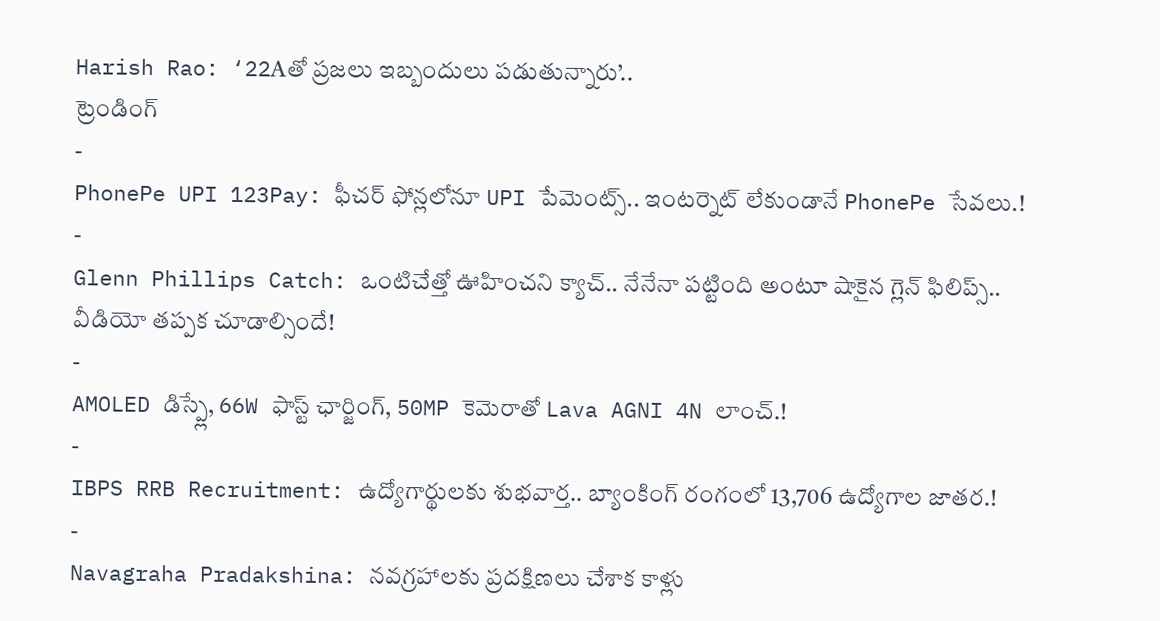Harish Rao: ‘22Aతో ప్రజలు ఇబ్బందులు పడుతున్నారు’..
ట్రెండింగ్
-
PhonePe UPI 123Pay: ఫీచర్ ఫోన్లలోనూ UPI పేమెంట్స్.. ఇంటర్నెట్ లేకుండానే PhonePe సేవలు.!
-
Glenn Phillips Catch: ఒంటిచేత్తో ఊహించని క్యాచ్.. నేనేనా పట్టింది అంటూ షాకైన గ్లెన్ ఫిలిప్స్.. వీడియో తప్పక చూడాల్సిందే!
-
AMOLED డిస్ప్లే, 66W ఫాస్ట్ ఛార్జింగ్, 50MP కెమెరాతో Lava AGNI 4N లాంచ్.!
-
IBPS RRB Recruitment: ఉద్యోగార్థులకు శుభవార్త.. బ్యాంకింగ్ రంగంలో 13,706 ఉద్యోగాల జాతర.!
-
Navagraha Pradakshina: నవగ్రహాలకు ప్రదక్షిణలు చేశాక కాళ్లు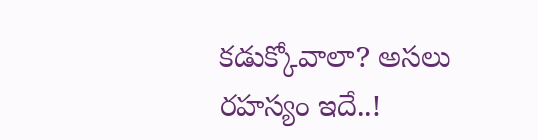కడుక్కోవాలా? అసలు రహస్యం ఇదే..!